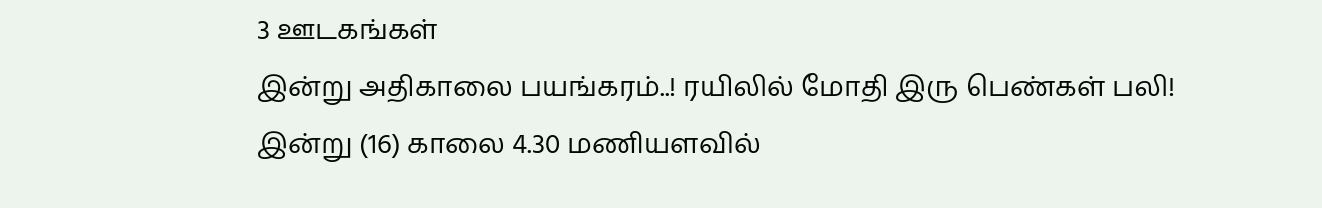3 ஊடகங்கள்
இன்று அதிகாலை பயங்கரம்..! ரயிலில் மோதி இரு பெண்கள் பலி!
இன்று (16) காலை 4.30 மணியளவில்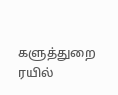களுத்துறை ரயில்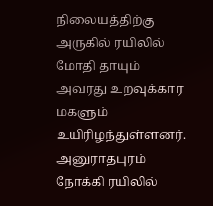நிலையத்திற்கு அருகில் ரயிலில் மோதி தாயும் அவரது உறவுக்கார மகளும் உயிரிழந்துள்ளனர். அனுராதபுரம் நோக்கி ரயிலில்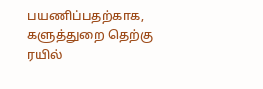பயணிப்பதற்காக, களுத்துறை தெற்கு ரயில்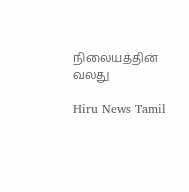நிலையத்தின் வலது

Hiru News Tamil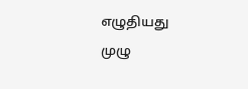எழுதியது
முழு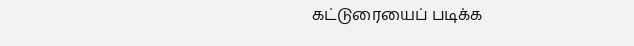கட்டுரையைப் படிக்க